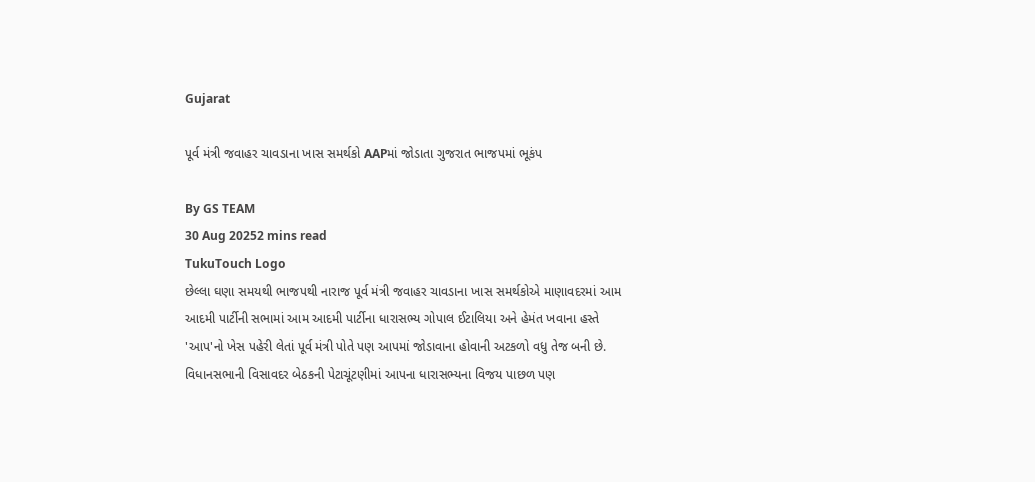Gujarat

પૂર્વ મંત્રી જવાહર ચાવડાના ખાસ સમર્થકો AAPમાં જોડાતા ગુજરાત ભાજપમાં ભૂકંપ

By GS TEAM
30 Aug 20252 mins read
TukuTouch Logo
છેલ્લા ઘણા સમયથી ભાજપથી નારાજ પૂર્વ મંત્રી જવાહર ચાવડાના ખાસ સમર્થકોએ માણાવદરમાં આમ આદમી પાર્ટીની સભામાં આમ આદમી પાર્ટીના ધારાસભ્ય ગોપાલ ઈટાલિયા અને હેમંત ખવાના હસ્તે 'આપ'નો ખેસ પહેરી લેતાં પૂર્વ મંત્રી પોતે પણ આપમાં જોડાવાના હોવાની અટકળો વધુ તેજ બની છે. વિધાનસભાની વિસાવદર બેઠકની પેટાચૂંટણીમાં આપના ધારાસભ્યના વિજય પાછળ પણ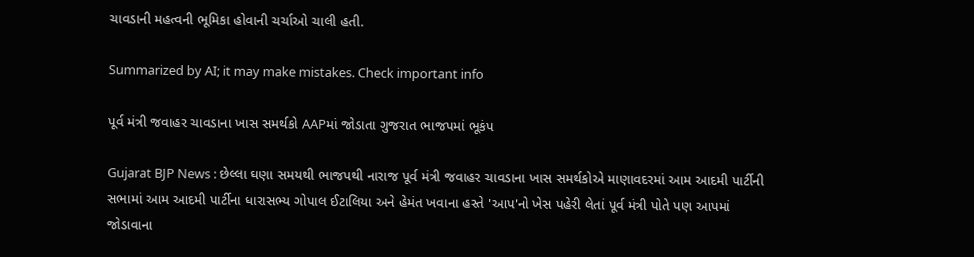ચાવડાની મહત્વની ભૂમિકા હોવાની ચર્ચાઓ ચાલી હતી.

Summarized by AI; it may make mistakes. Check important info

પૂર્વ મંત્રી જવાહર ચાવડાના ખાસ સમર્થકો AAPમાં જોડાતા ગુજરાત ભાજપમાં ભૂકંપ

Gujarat BJP News : છેલ્લા ઘણા સમયથી ભાજપથી નારાજ પૂર્વ મંત્રી જવાહર ચાવડાના ખાસ સમર્થકોએ માણાવદરમાં આમ આદમી પાર્ટીની સભામાં આમ આદમી પાર્ટીના ધારાસભ્ય ગોપાલ ઈટાલિયા અને હેમંત ખવાના હસ્તે 'આપ'નો ખેસ પહેરી લેતાં પૂર્વ મંત્રી પોતે પણ આપમાં જોડાવાના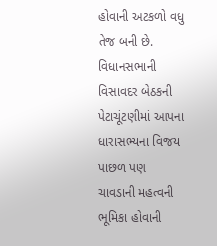હોવાની અટકળો વધુ તેજ બની છે. વિધાનસભાની વિસાવદર બેઠકની પેટાચૂંટણીમાં આપના ધારાસભ્યના વિજય પાછળ પણ ચાવડાની મહત્વની ભૂમિકા હોવાની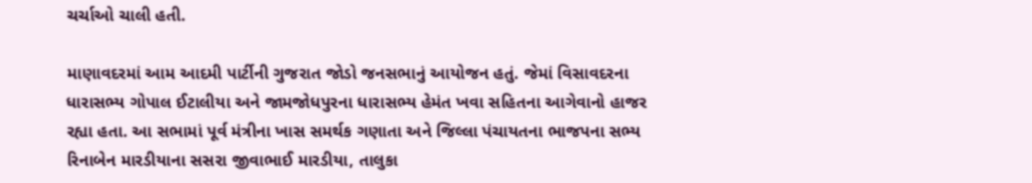ચર્ચાઓ ચાલી હતી.

માણાવદરમાં આમ આદમી પાર્ટીની ગુજરાત જોડો જનસભાનું આયોજન હતું. જેમાં વિસાવદરના ધારાસભ્ય ગોપાલ ઈટાલીયા અને જામજોધપુરના ધારાસભ્ય હેમંત ખવા સહિતના આગેવાનો હાજર રહ્યા હતા. આ સભામાં પૂર્વ મંત્રીના ખાસ સમર્થક ગણાતા અને જિલ્લા પંચાયતના ભાજપના સભ્ય રિનાબેન મારડીયાના સસરા જીવાભાઈ મારડીયા, તાલુકા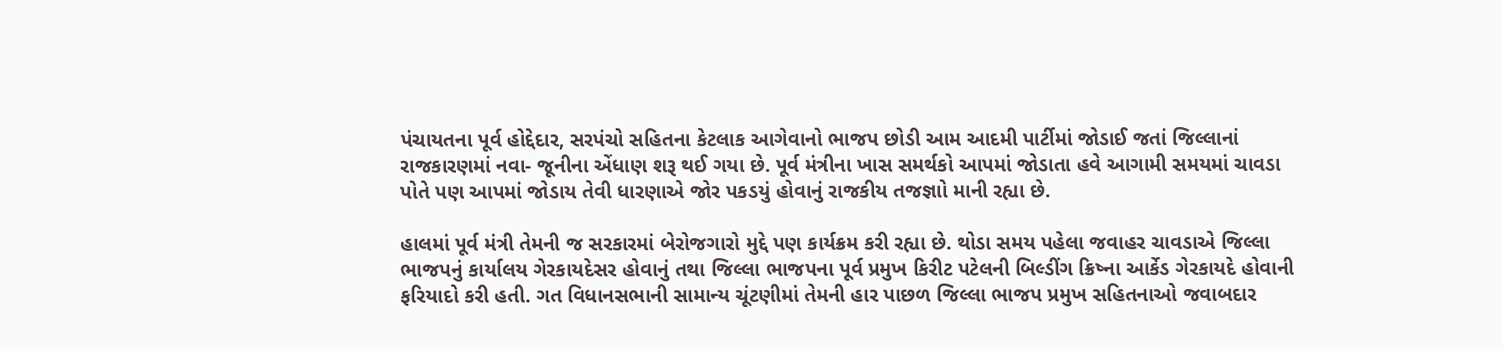પંચાયતના પૂર્વ હોદ્દેદાર, સરપંચો સહિતના કેટલાક આગેવાનો ભાજપ છોડી આમ આદમી પાર્ટીમાં જોડાઈ જતાં જિલ્લાનાં રાજકારણમાં નવા- જૂનીના એંધાણ શરૂ થઈ ગયા છે. પૂર્વ મંત્રીના ખાસ સમર્થકો આપમાં જોડાતા હવે આગામી સમયમાં ચાવડા પોતે પણ આપમાં જોડાય તેવી ધારણાએ જોર પકડયું હોવાનું રાજકીય તજજ્ઞાો માની રહ્યા છે.

હાલમાં પૂર્વ મંત્રી તેમની જ સરકારમાં બેરોજગારો મુદ્દે પણ કાર્યક્રમ કરી રહ્યા છે. થોડા સમય પહેલા જવાહર ચાવડાએ જિલ્લા ભાજપનું કાર્યાલય ગેરકાયદેસર હોવાનું તથા જિલ્લા ભાજપના પૂર્વ પ્રમુખ કિરીટ પટેલની બિલ્ડીંગ ક્રિષ્ના આર્કેડ ગેરકાયદે હોવાની ફરિયાદો કરી હતી. ગત વિધાનસભાની સામાન્ય ચૂંટણીમાં તેમની હાર પાછળ જિલ્લા ભાજપ પ્રમુખ સહિતનાઓ જવાબદાર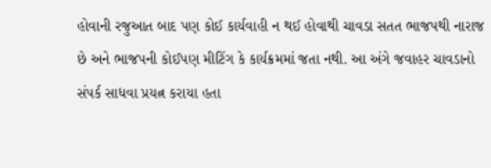હોવાની રજુઆત બાદ પણ કોઈ કાર્યવાહી ન થઈ હોવાથી ચાવડા સતત ભાજપથી નારાજ છે અને ભાજપની કોઈપણ મીટિંગ કે કાર્યક્રમમાં જતા નથી. આ અંગે જવાહર ચાવડાનો સંપર્ક સાધવા પ્રયત્ન કરાયા હતા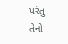પરંતુ તેનો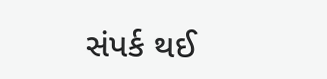સંપર્ક થઈ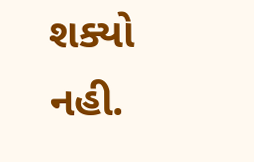શક્યો નહી.